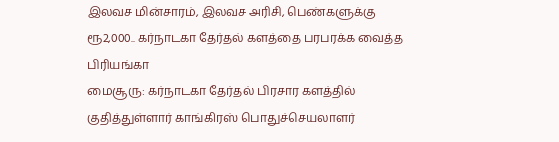இலவச மின்சாரம், இலவச அரிசி, பெண்களுக்கு ரூ2,000.. கர்நாடகா தேர்தல் களத்தை பரபரக்க வைத்த பிரியங்கா
மைசூரு: கர்நாடகா தேர்தல் பிரசார களத்தில் குதித்துள்ளார் காங்கிரஸ் பொதுச்செயலாளர்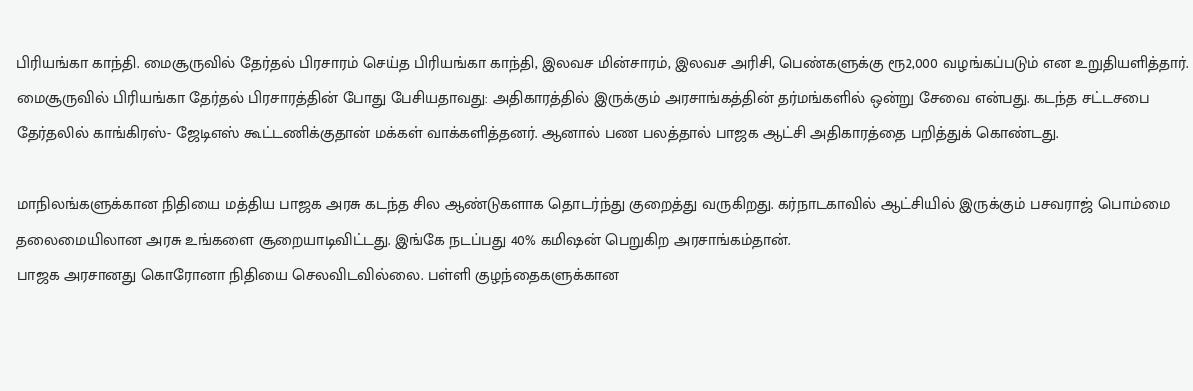பிரியங்கா காந்தி. மைசூருவில் தேர்தல் பிரசாரம் செய்த பிரியங்கா காந்தி, இலவச மின்சாரம், இலவச அரிசி, பெண்களுக்கு ரூ2,000 வழங்கப்படும் என உறுதியளித்தார்.
மைசூருவில் பிரியங்கா தேர்தல் பிரசாரத்தின் போது பேசியதாவது: அதிகாரத்தில் இருக்கும் அரசாங்கத்தின் தர்மங்களில் ஒன்று சேவை என்பது. கடந்த சட்டசபை தேர்தலில் காங்கிரஸ்- ஜேடிஎஸ் கூட்டணிக்குதான் மக்கள் வாக்களித்தனர். ஆனால் பண பலத்தால் பாஜக ஆட்சி அதிகாரத்தை பறித்துக் கொண்டது.

மாநிலங்களுக்கான நிதியை மத்திய பாஜக அரசு கடந்த சில ஆண்டுகளாக தொடர்ந்து குறைத்து வருகிறது. கர்நாடகாவில் ஆட்சியில் இருக்கும் பசவராஜ் பொம்மை தலைமையிலான அரசு உங்களை சூறையாடிவிட்டது. இங்கே நடப்பது 40% கமிஷன் பெறுகிற அரசாங்கம்தான்.
பாஜக அரசானது கொரோனா நிதியை செலவிடவில்லை. பள்ளி குழந்தைகளுக்கான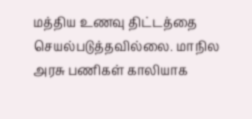மத்திய உணவு திட்டத்தை செயல்படுத்தவில்லை. மாநில அரசு பணிகள் காலியாக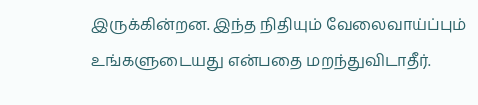இருக்கின்றன. இந்த நிதியும் வேலைவாய்ப்பும் உங்களுடையது என்பதை மறந்துவிடாதீர்.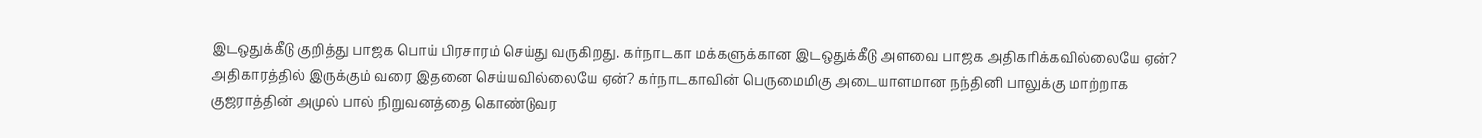இடஒதுக்கீடு குறித்து பாஜக பொய் பிரசாரம் செய்து வருகிறது. கர்நாடகா மக்களுக்கான இடஒதுக்கீடு அளவை பாஜக அதிகரிக்கவில்லையே ஏன்? அதிகாரத்தில் இருக்கும் வரை இதனை செய்யவில்லையே ஏன்? கர்நாடகாவின் பெருமைமிகு அடையாளமான நந்தினி பாலுக்கு மாற்றாக குஜராத்தின் அமுல் பால் நிறுவனத்தை கொண்டுவர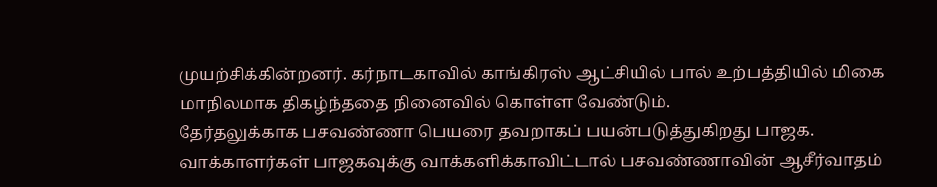முயற்சிக்கின்றனர். கர்நாடகாவில் காங்கிரஸ் ஆட்சியில் பால் உற்பத்தியில் மிகை மாநிலமாக திகழ்ந்ததை நினைவில் கொள்ள வேண்டும்.
தேர்தலுக்காக பசவண்ணா பெயரை தவறாகப் பயன்படுத்துகிறது பாஜக. வாக்காளர்கள் பாஜகவுக்கு வாக்களிக்காவிட்டால் பசவண்ணாவின் ஆசீர்வாதம்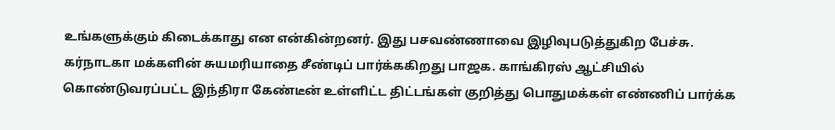உங்களுக்கும் கிடைக்காது என என்கின்றனர். இது பசவண்ணாவை இழிவுபடுத்துகிற பேச்சு. கர்நாடகா மக்களின் சுயமரியாதை சீண்டிப் பார்க்ககிறது பாஜக. காங்கிரஸ் ஆட்சியில் கொண்டுவரப்பட்ட இந்திரா கேண்டீன் உள்ளிட்ட திட்டங்கள் குறித்து பொதுமக்கள் எண்ணிப் பார்க்க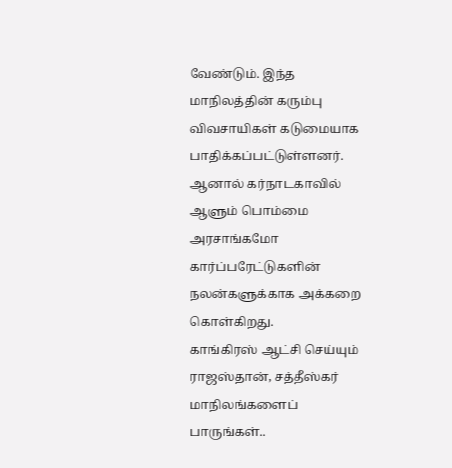வேண்டும். இந்த மாநிலத்தின் கரும்பு விவசாயிகள் கடுமையாக பாதிக்கப்பட்டுள்ளனர். ஆனால் கர்நாடகாவில் ஆளும் பொம்மை அரசாங்கமோ கார்ப்பரேட்டுகளின் நலன்களுக்காக அக்கறை கொள்கிறது.
காங்கிரஸ் ஆட்சி செய்யும் ராஜஸ்தான், சத்தீஸ்கர் மாநிலங்களைப் பாருங்கள்..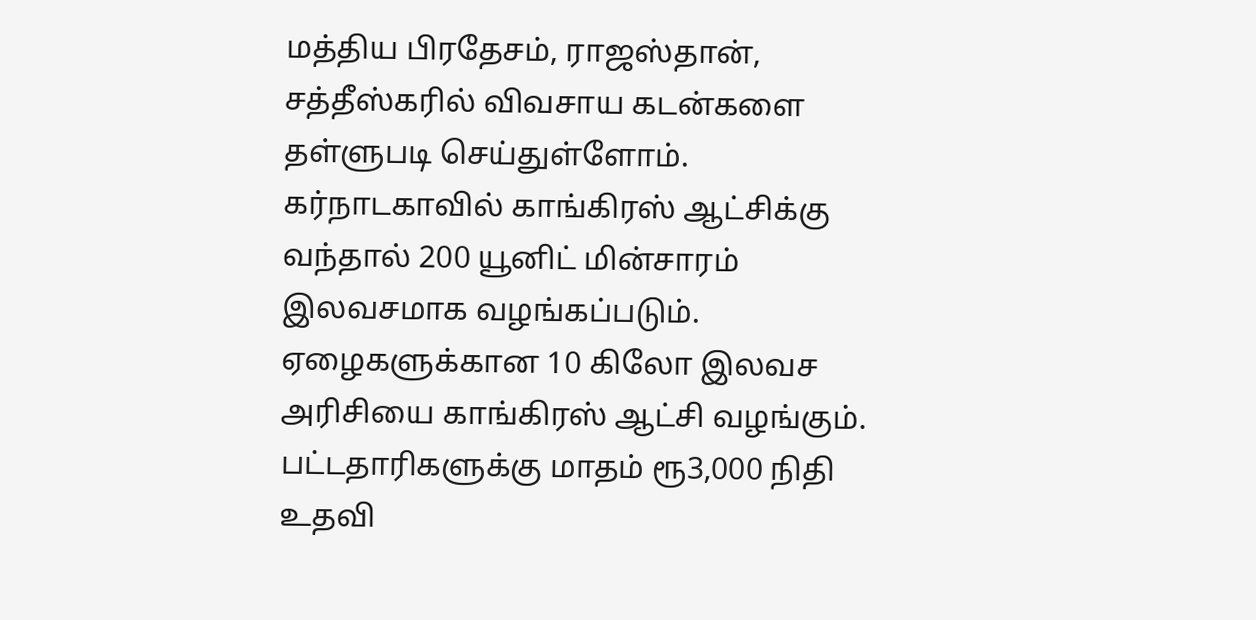மத்திய பிரதேசம், ராஜஸ்தான், சத்தீஸ்கரில் விவசாய கடன்களை தள்ளுபடி செய்துள்ளோம். கர்நாடகாவில் காங்கிரஸ் ஆட்சிக்கு வந்தால் 200 யூனிட் மின்சாரம் இலவசமாக வழங்கப்படும். ஏழைகளுக்கான 10 கிலோ இலவச அரிசியை காங்கிரஸ் ஆட்சி வழங்கும். பட்டதாரிகளுக்கு மாதம் ரூ3,000 நிதி உதவி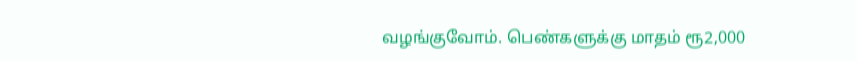வழங்குவோம். பெண்களுக்கு மாதம் ரூ2,000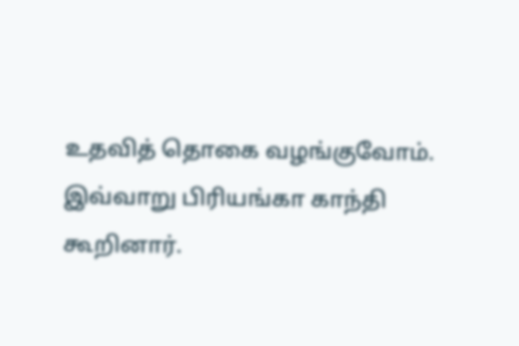உதவித் தொகை வழங்குவோம். இவ்வாறு பிரியங்கா காந்தி கூறினார்.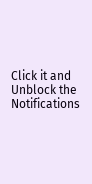Click it and Unblock the Notifications